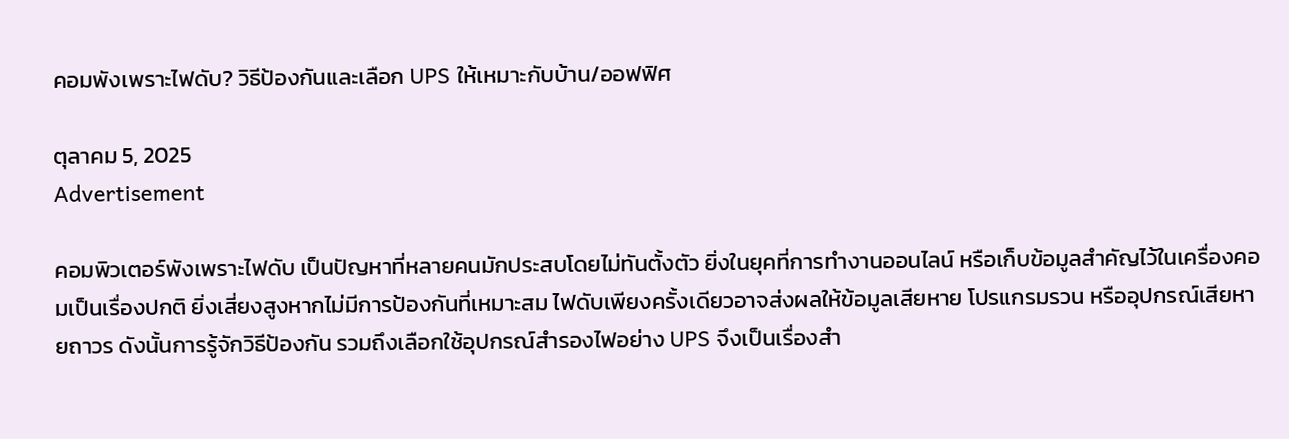คอมพังเพราะไฟดับ? วิธีป้องกันและเลือก UPS ให้เหมาะกับบ้าน/ออฟฟิศ

ตุลาคม 5, 2025
Advertisement

คอมพิวเตอร์พังเพราะไฟดับ เป็นปัญหาที่หลายคนมักประสบโดยไม่ทันตั้งตัว ยิ่งในยุคที่การทำงานออนไลน์ หรือเก็บข้อมูลสำคัญไว้ในเครื่องคอมเป็นเรื่องปกติ ยิ่งเสี่ยงสูงหากไม่มีการป้องกันที่เหมาะสม ไฟดับเพียงครั้งเดียวอาจส่งผลให้ข้อมูลเสียหาย โปรแกรมรวน หรืออุปกรณ์เสียหายถาวร ดังนั้นการรู้จักวิธีป้องกัน รวมถึงเลือกใช้อุปกรณ์สำรองไฟอย่าง UPS จึงเป็นเรื่องสำ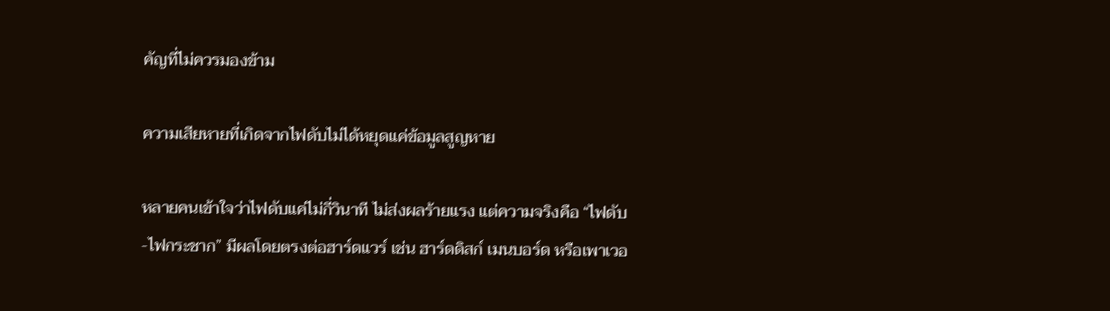คัญที่ไม่ควรมองข้าม

ความเสียหายที่เกิดจากไฟดับไม่ได้หยุดแค่ข้อมูลสูญหาย

หลายคนเข้าใจว่าไฟดับแค่ไม่กี่วินาที ไม่ส่งผลร้ายแรง แต่ความจริงคือ “ไฟดับ-ไฟกระชาก” มีผลโดยตรงต่อฮาร์ดแวร์ เช่น ฮาร์ดดิสก์ เมนบอร์ด หรือเพาเวอ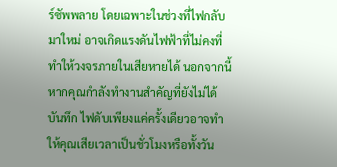ร์ซัพพลาย โดยเฉพาะในช่วงที่ไฟกลับมาใหม่ อาจเกิดแรงดันไฟฟ้าที่ไม่คงที่ ทำให้วงจรภายในเสียหายได้ นอกจากนี้ หากคุณกำลังทำงานสำคัญที่ยังไม่ได้บันทึก ไฟดับเพียงแค่ครั้งเดียวอาจทำให้คุณเสียเวลาเป็นชั่วโมงหรือทั้งวัน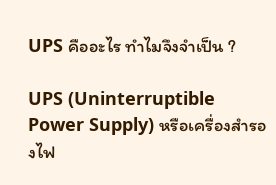UPS คืออะไร ทำไมจึงจำเป็น ?

UPS (Uninterruptible Power Supply) หรือเครื่องสำรองไฟ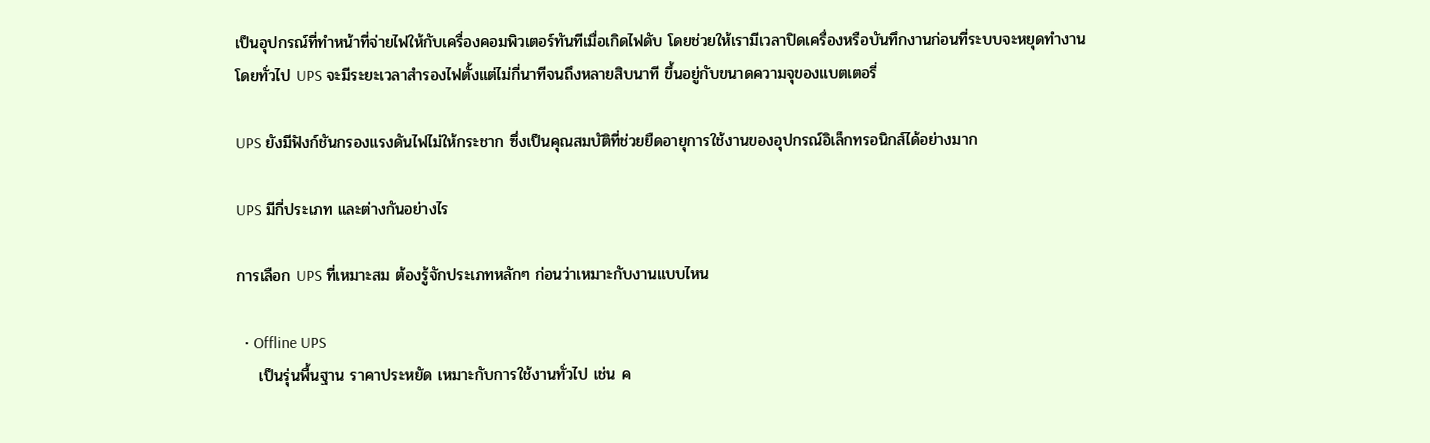เป็นอุปกรณ์ที่ทำหน้าที่จ่ายไฟให้กับเครื่องคอมพิวเตอร์ทันทีเมื่อเกิดไฟดับ โดยช่วยให้เรามีเวลาปิดเครื่องหรือบันทึกงานก่อนที่ระบบจะหยุดทำงาน โดยทั่วไป UPS จะมีระยะเวลาสำรองไฟตั้งแต่ไม่กี่นาทีจนถึงหลายสิบนาที ขึ้นอยู่กับขนาดความจุของแบตเตอรี่

UPS ยังมีฟังก์ชันกรองแรงดันไฟไม่ให้กระชาก ซึ่งเป็นคุณสมบัติที่ช่วยยืดอายุการใช้งานของอุปกรณ์อิเล็กทรอนิกส์ได้อย่างมาก

UPS มีกี่ประเภท และต่างกันอย่างไร

การเลือก UPS ที่เหมาะสม ต้องรู้จักประเภทหลักๆ ก่อนว่าเหมาะกับงานแบบไหน

  • Offline UPS
    เป็นรุ่นพื้นฐาน ราคาประหยัด เหมาะกับการใช้งานทั่วไป เช่น ค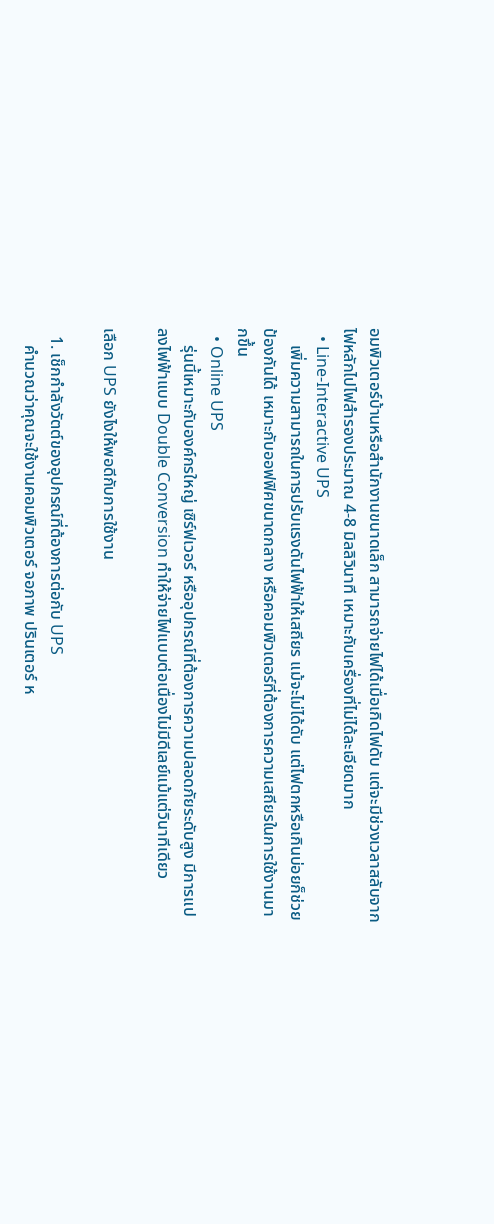อมพิวเตอร์บ้านหรือสำนักงานขนาดเล็ก สามารถจ่ายไฟได้เมื่อเกิดไฟดับ แต่จะมีช่วงเวลาสลับจากไฟหลักไปไฟสำรองประมาณ 4-8 มิลลิวินาที เหมาะกับเครื่องที่ไม่ได้ละเอียดมาก
  • Line-Interactive UPS
    เพิ่มความสามารถในการปรับแรงดันไฟฟ้าให้เสถียร แม้จะไม่ได้ดับ แต่ไฟตกหรือเกินบ่อยก็ช่วยป้องกันได้ เหมาะกับออฟฟิศขนาดกลาง หรือคอมพิวเตอร์ที่ต้องการความเสถียรในการใช้งานมากขึ้น
  • Online UPS
    รุ่นนี้เหมาะกับองค์กรใหญ่ เซิร์ฟเวอร์ หรืออุปกรณ์ที่ต้องการความปลอดภัยระดับสูง มีการแปลงไฟฟ้าแบบ Double Conversion ทำให้จ่ายไฟแบบต่อเนื่องไม่มีดีเลย์แม้แต่วินาทีเดียว

เลือก UPS ยังไงให้พอดีกับการใช้งาน

  1. เช็กกำลังวัตต์ของอุปกรณ์ที่ต้องการต่อกับ UPS
    คำนวณว่าคุณจะใช้งานคอมพิวเตอร์ จอภาพ ปรินเตอร์ ห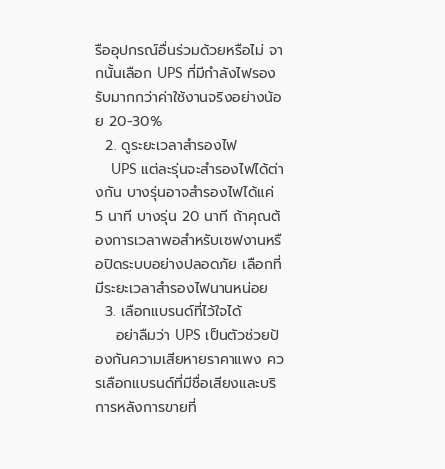รืออุปกรณ์อื่นร่วมด้วยหรือไม่ จากนั้นเลือก UPS ที่มีกำลังไฟรองรับมากกว่าค่าใช้งานจริงอย่างน้อย 20-30%
  2. ดูระยะเวลาสำรองไฟ
    UPS แต่ละรุ่นจะสำรองไฟได้ต่างกัน บางรุ่นอาจสำรองไฟได้แค่ 5 นาที บางรุ่น 20 นาที ถ้าคุณต้องการเวลาพอสำหรับเซฟงานหรือปิดระบบอย่างปลอดภัย เลือกที่มีระยะเวลาสำรองไฟนานหน่อย
  3. เลือกแบรนด์ที่ไว้ใจได้
    อย่าลืมว่า UPS เป็นตัวช่วยป้องกันความเสียหายราคาแพง ควรเลือกแบรนด์ที่มีชื่อเสียงและบริการหลังการขายที่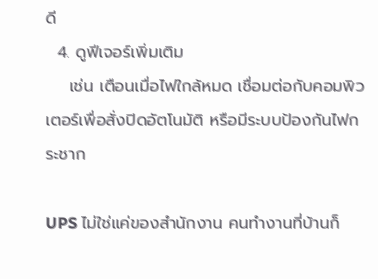ดี
  4. ดูฟีเจอร์เพิ่มเติม
    เช่น เตือนเมื่อไฟใกล้หมด เชื่อมต่อกับคอมพิวเตอร์เพื่อสั่งปิดอัตโนมัติ หรือมีระบบป้องกันไฟกระชาก

UPS ไม่ใช่แค่ของสำนักงาน คนทำงานที่บ้านก็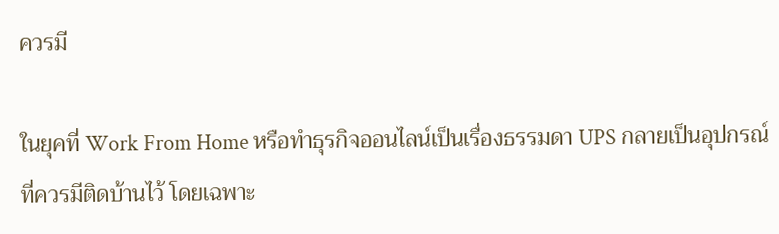ควรมี

ในยุคที่ Work From Home หรือทำธุรกิจออนไลน์เป็นเรื่องธรรมดา UPS กลายเป็นอุปกรณ์ที่ควรมีติดบ้านไว้ โดยเฉพาะ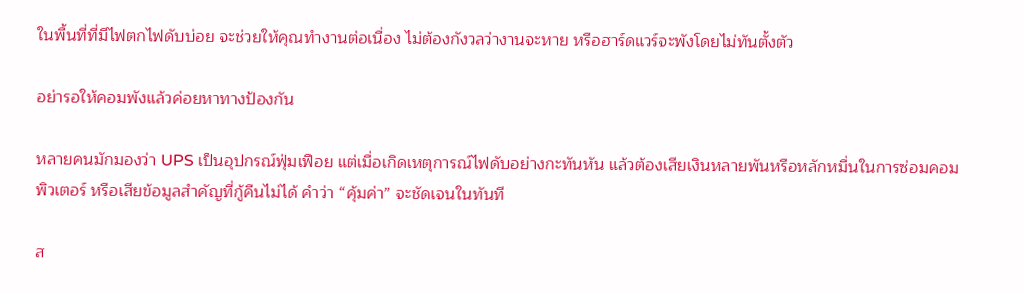ในพื้นที่ที่มีไฟตกไฟดับบ่อย จะช่วยให้คุณทำงานต่อเนื่อง ไม่ต้องกังวลว่างานจะหาย หรือฮาร์ดแวร์จะพังโดยไม่ทันตั้งตัว

อย่ารอให้คอมพังแล้วค่อยหาทางป้องกัน

หลายคนมักมองว่า UPS เป็นอุปกรณ์ฟุ่มเฟือย แต่เมื่อเกิดเหตุการณ์ไฟดับอย่างกะทันหัน แล้วต้องเสียเงินหลายพันหรือหลักหมื่นในการซ่อมคอมพิวเตอร์ หรือเสียข้อมูลสำคัญที่กู้คืนไม่ได้ คำว่า “คุ้มค่า” จะชัดเจนในทันที

ส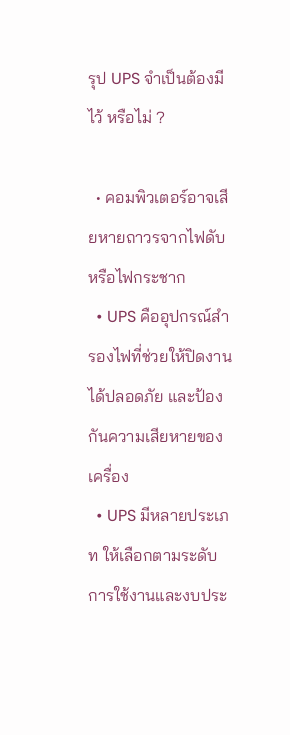รุป UPS จำเป็นต้องมีไว้ หรือไม่ ?

  • คอมพิวเตอร์อาจเสียหายถาวรจากไฟดับหรือไฟกระชาก
  • UPS คืออุปกรณ์สำรองไฟที่ช่วยให้ปิดงานได้ปลอดภัย และป้องกันความเสียหายของเครื่อง
  • UPS มีหลายประเภท ให้เลือกตามระดับการใช้งานและงบประ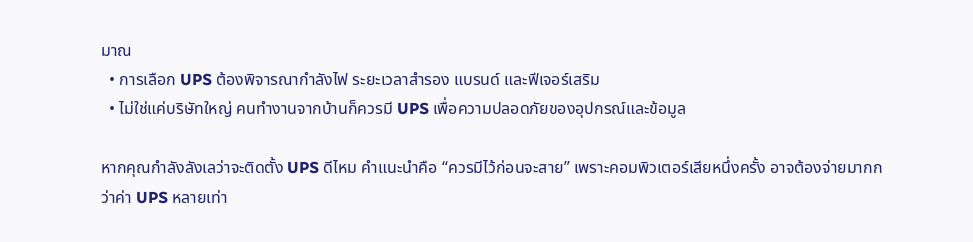มาณ
  • การเลือก UPS ต้องพิจารณากำลังไฟ ระยะเวลาสำรอง แบรนด์ และฟีเจอร์เสริม
  • ไม่ใช่แค่บริษัทใหญ่ คนทำงานจากบ้านก็ควรมี UPS เพื่อความปลอดภัยของอุปกรณ์และข้อมูล

หากคุณกำลังลังเลว่าจะติดตั้ง UPS ดีไหม คำแนะนำคือ “ควรมีไว้ก่อนจะสาย” เพราะคอมพิวเตอร์เสียหนึ่งครั้ง อาจต้องจ่ายมากกว่าค่า UPS หลายเท่า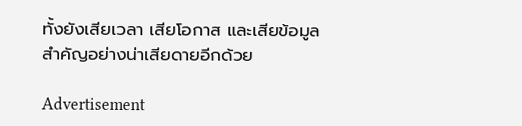ทั้งยังเสียเวลา เสียโอกาส และเสียข้อมูลสำคัญอย่างน่าเสียดายอีกด้วย

Advertisement